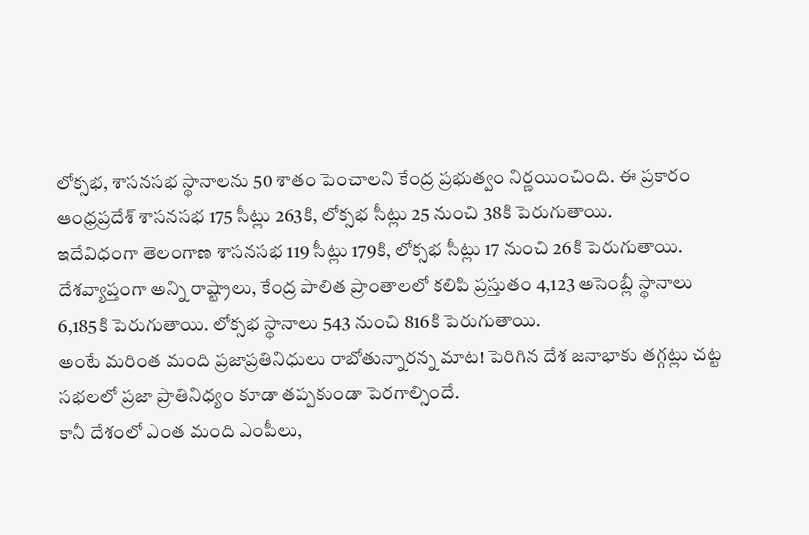లోక్సభ, శాసనసభ స్థానాలను 50 శాతం పెంచాలని కేంద్ర ప్రభుత్వం నిర్ణయించింది. ఈ ప్రకారం ఆంధ్రప్రదేశ్ శాసనసభ 175 సీట్లు 263కి, లోక్సభ సీట్లు 25 నుంచి 38కి పెరుగుతాయి.
ఇదేవిధంగా తెలంగాణ శాసనసభ 119 సీట్లు 179కి, లోక్సభ సీట్లు 17 నుంచి 26కి పెరుగుతాయి.
దేశవ్యాప్తంగా అన్ని రాష్ట్రాలు, కేంద్ర పాలిత ప్రాంతాలలో కలిపి ప్రస్తుతం 4,123 అసెంబ్లీ స్థానాలు 6,185కి పెరుగుతాయి. లోక్సభ స్థానాలు 543 నుంచి 816కి పెరుగుతాయి.
అంటే మరింత మంది ప్రజాప్రతినిధులు రాబోతున్నారన్న మాట! పెరిగిన దేశ జనాభాకు తగ్గట్లు చట్ట సభలలో ప్రజా ప్రాతినిధ్యం కూడా తప్పకుండా పెరగాల్సిందే.
కానీ దేశంలో ఎంత మంది ఎంపీలు,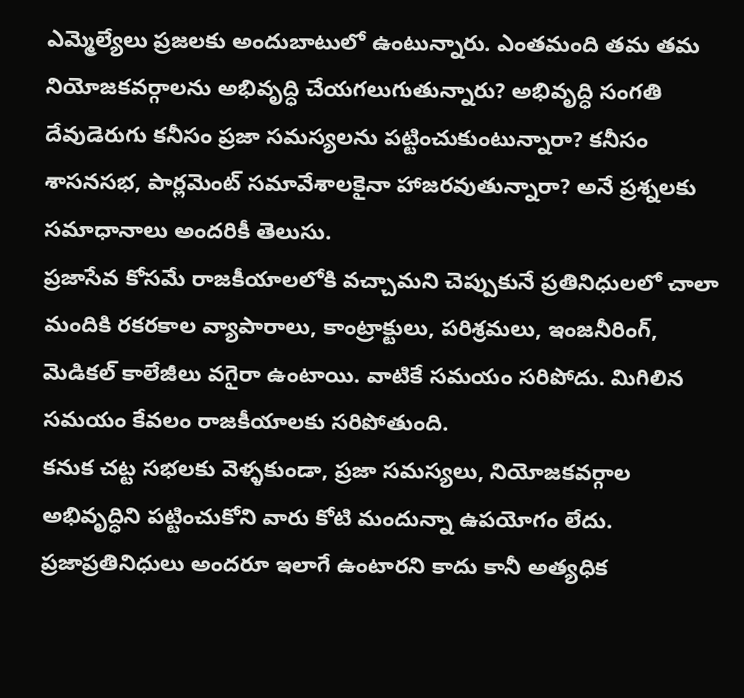ఎమ్మెల్యేలు ప్రజలకు అందుబాటులో ఉంటున్నారు. ఎంతమంది తమ తమ నియోజకవర్గాలను అభివృద్ధి చేయగలుగుతున్నారు? అభివృద్ధి సంగతి దేవుడెరుగు కనీసం ప్రజా సమస్యలను పట్టించుకుంటున్నారా? కనీసం శాసనసభ, పార్లమెంట్ సమావేశాలకైనా హాజరవుతున్నారా? అనే ప్రశ్నలకు సమాధానాలు అందరికీ తెలుసు.
ప్రజాసేవ కోసమే రాజకీయాలలోకి వచ్చామని చెప్పుకునే ప్రతినిధులలో చాలా మందికి రకరకాల వ్యాపారాలు, కాంట్రాక్టులు, పరిశ్రమలు, ఇంజనీరింగ్, మెడికల్ కాలేజీలు వగైరా ఉంటాయి. వాటికే సమయం సరిపోదు. మిగిలిన సమయం కేవలం రాజకీయాలకు సరిపోతుంది.
కనుక చట్ట సభలకు వెళ్ళకుండా, ప్రజా సమస్యలు, నియోజకవర్గాల అభివృద్ధిని పట్టించుకోని వారు కోటి మందున్నా ఉపయోగం లేదు.
ప్రజాప్రతినిధులు అందరూ ఇలాగే ఉంటారని కాదు కానీ అత్యధిక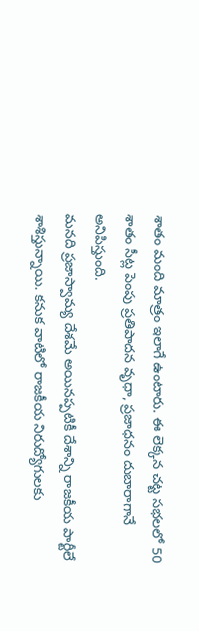శాతం మంది మాత్రం ఇలాగే ఉంటారు. ఈ లెక్కన చట్ట సభలలో 50 శాతం సీట్ల పెంపు ప్రతిపాదన వృధా, ప్రజాధనం దుబారాగానే అనిపిస్తుంది.
మనది ప్రజాస్వామ్య దేశమే అయినప్పటికీ దేశాన్ని రాజకీయ పార్టీలే శాశిస్తున్నాయి. కనుక వాటిలో రాజకీయ నిరుద్యోగులకు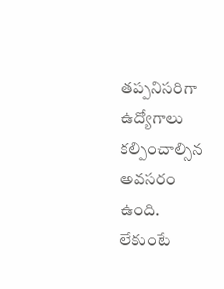తప్పనిసరిగా ఉద్యోగాలు కల్పించాల్సిన అవసరం ఉంది. లేకుంటే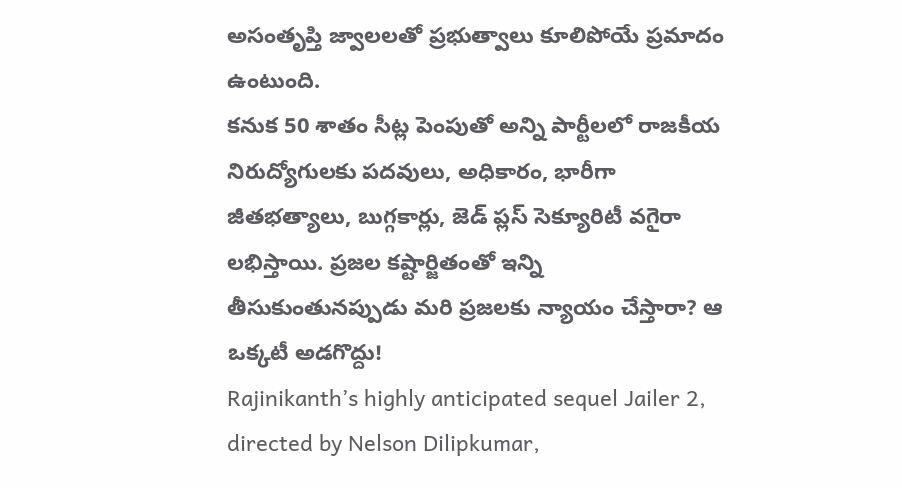అసంతృప్తి జ్వాలలతో ప్రభుత్వాలు కూలిపోయే ప్రమాదం ఉంటుంది.
కనుక 50 శాతం సీట్ల పెంపుతో అన్ని పార్టీలలో రాజకీయ నిరుద్యోగులకు పదవులు, అధికారం, భారీగా జీతభత్యాలు, బుగ్గకార్లు, జెడ్ ప్లస్ సెక్యూరిటీ వగైరా లభిస్తాయి. ప్రజల కష్టార్జితంతో ఇన్ని తీసుకుంతునప్పుడు మరి ప్రజలకు న్యాయం చేస్తారా? ఆ ఒక్కటీ అడగొద్దు!
Rajinikanth’s highly anticipated sequel Jailer 2, directed by Nelson Dilipkumar,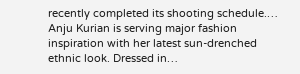recently completed its shooting schedule.…
Anju Kurian is serving major fashion inspiration with her latest sun-drenched ethnic look. Dressed in…